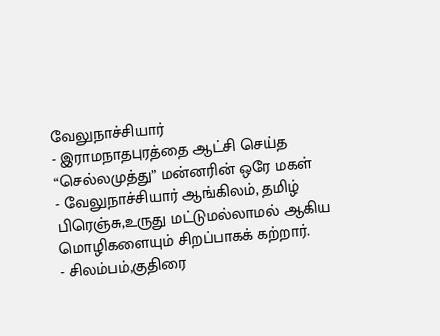வேலுநாச்சியார்
- இராமநாதபுரத்தை ஆட்சி செய்த “செல்லமுத்து” மன்னரின் ஒரே மகள்
- வேலுநாச்சியார் ஆங்கிலம், தமிழ் பிரெஞ்சு,உருது மட்டுமல்லாமல் ஆகிய மொழிகளையும் சிறப்பாகக் கற்றார்.
- சிலம்பம்,குதிரை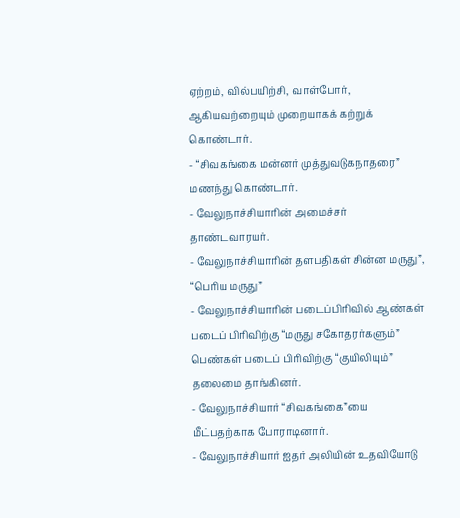ஏற்றம், வில்பயிற்சி, வாள்போர், ஆகியவற்றையும் முறையாகக் கற்றுக் கொண்டார்.
- “சிவகங்கை மன்னர் முத்துவடுகநாதரை” மணந்து கொண்டார்.
- வேலுநாச்சியாரின் அமைச்சர் தாண்டவாரயர்.
- வேலுநாச்சியாரின் தளபதிகள் சின்ன மருது”, “பெரிய மருது”
- வேலுநாச்சியாரின் படைப்பிரிவில் ஆண்கள் படைப் பிரிவிற்கு “மருது சகோதரர்களும்” பெண்கள் படைப் பிரிவிற்கு “குயிலியும்” தலைமை தாங்கினர்.
- வேலுநாச்சியார் “சிவகங்கை”யை மீட்பதற்காக போராடினார்.
- வேலுநாச்சியார் ஐதர் அலியின் உதவியோடு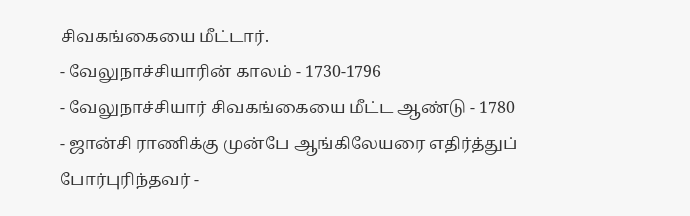சிவகங்கையை மீட்டார்.
- வேலுநாச்சியாரின் காலம் - 1730-1796
- வேலுநாச்சியார் சிவகங்கையை மீட்ட ஆண்டு - 1780
- ஜான்சி ராணிக்கு முன்பே ஆங்கிலேயரை எதிர்த்துப் போர்புரிந்தவர் -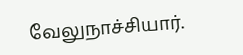வேலுநாச்சியார்.